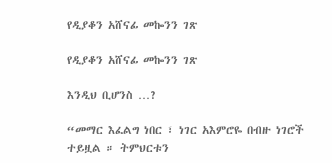የዲያቆን አሸናፊ መኰንን ገጽ

የዲያቆን አሸናፊ መኰንን ገጽ

እንዲህ ቢሆንስ …?

“መማር እፈልግ ነበር ፣ ነገር አእምሮዬ በብዙ ነገሮች ተይዟል ። ትምህርቱን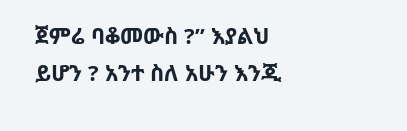ጀምሬ ባቆመውስ ?” እያልህ ይሆን ? አንተ ስለ አሁን እንጂ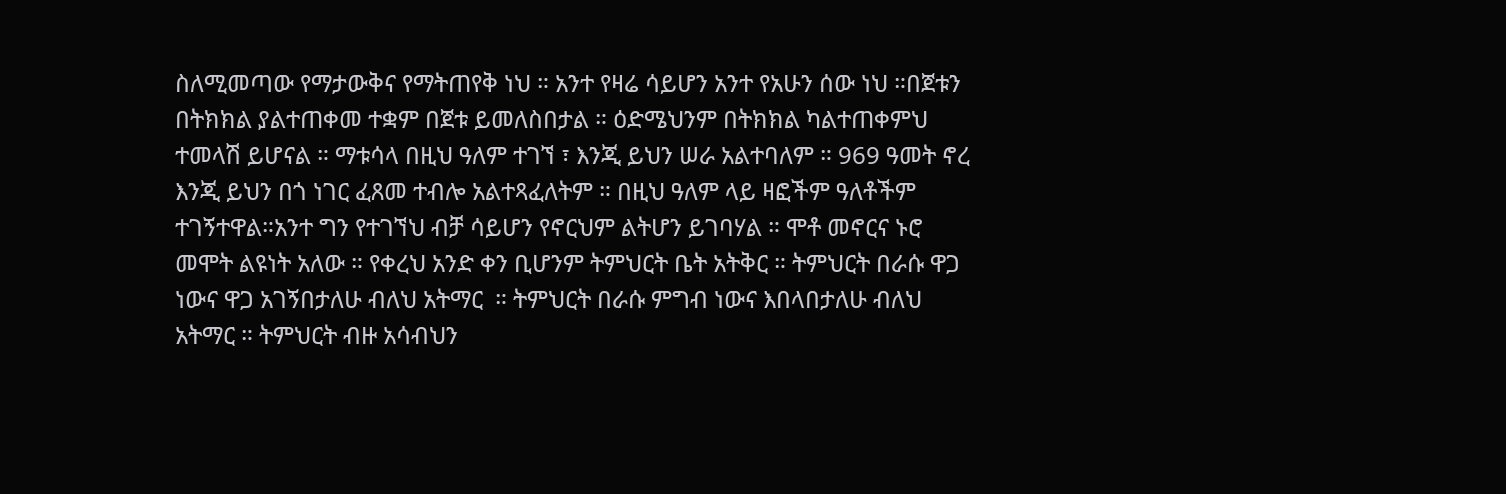ስለሚመጣው የማታውቅና የማትጠየቅ ነህ ። አንተ የዛሬ ሳይሆን አንተ የአሁን ሰው ነህ ።በጀቱን በትክክል ያልተጠቀመ ተቋም በጀቱ ይመለስበታል ። ዕድሜህንም በትክክል ካልተጠቀምህ ተመላሽ ይሆናል ። ማቱሳላ በዚህ ዓለም ተገኘ ፣ እንጂ ይህን ሠራ አልተባለም ። 969 ዓመት ኖረ እንጂ ይህን በጎ ነገር ፈጸመ ተብሎ አልተጻፈለትም ። በዚህ ዓለም ላይ ዛፎችም ዓለቶችም ተገኝተዋል።አንተ ግን የተገኘህ ብቻ ሳይሆን የኖርህም ልትሆን ይገባሃል ። ሞቶ መኖርና ኑሮ መሞት ልዩነት አለው ። የቀረህ አንድ ቀን ቢሆንም ትምህርት ቤት አትቅር ። ትምህርት በራሱ ዋጋ ነውና ዋጋ አገኝበታለሁ ብለህ አትማር  ። ትምህርት በራሱ ምግብ ነውና እበላበታለሁ ብለህ አትማር ። ትምህርት ብዙ አሳብህን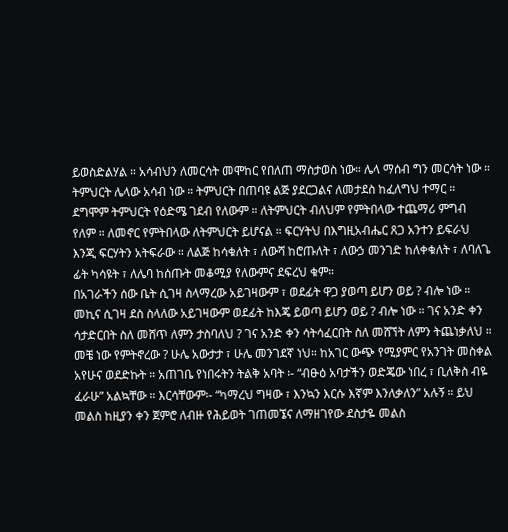ይወስድልሃል ። አሳብህን ለመርሳት መሞከር የበለጠ ማስታወስ ነው። ሌላ ማሰብ ግን መርሳት ነው ። ትምህርት ሌላው አሳብ ነው ። ትምህርት በጠባዩ ልጅ ያደርጋልና ለመታደስ ከፈለግህ ተማር ።
ደግሞም ትምህርት የዕድሜ ገደብ የለውም ። ለትምህርት ብለህም የምትበላው ተጨማሪ ምግብ የለም ። ለመኖር የምትበላው ለትምህርት ይሆናል ። ፍርሃትህ በእግዚአብሔር ጸጋ አንተን ይፍራህ እንጂ ፍርሃትን አትፍራው ። ለልጅ ከሳቁለት ፣ ለውሻ ከሮጡለት ፣ ለውኃ መንገድ ከለቀቁለት ፣ ለባለጌ ፊት ካሳዩት ፣ ለሌባ ከሰጡት መቆሚያ የለውምና ደፍረህ ቁም።
በአገራችን ሰው ቤት ሲገዛ ስላማረው አይገዛውም ፣ ወደፊት ዋጋ ያወጣ ይሆን ወይ ? ብሎ ነው ። መኪና ሲገዛ ደስ ስላለው አይገዛውም ወደፊት ከእጄ ይወጣ ይሆን ወይ ? ብሎ ነው ። ገና አንድ ቀን ሳታድርበት ስለ መሸጥ ለምን ታስባለህ ? ገና አንድ ቀን ሳትሳፈርበት ስለ መሸኘት ለምን ትጨነቃለህ ። መቼ ነው የምትኖረው ? ሁሌ አውታታ ፣ ሁሌ መንገደኛ ነህ። ከአገር ውጭ የሚያምር የአንገት መስቀል አየሁና ወደድኩት ። አጠገቤ የነበሩትን ትልቅ አባት ፡- “ብፁዕ አባታችን ወድጄው ነበረ ፣ ቢለቅስ ብዬ ፈራሁ” አልኳቸው ። እርሳቸውም፡- “ካማረህ ግዛው ፣ እንኳን እርሱ እኛም እንለቃለን” አሉኝ ። ይህ መልስ ከዚያን ቀን ጀምሮ ለብዙ የሕይወት ገጠመኜና ለማዘገየው ደስታዬ መልስ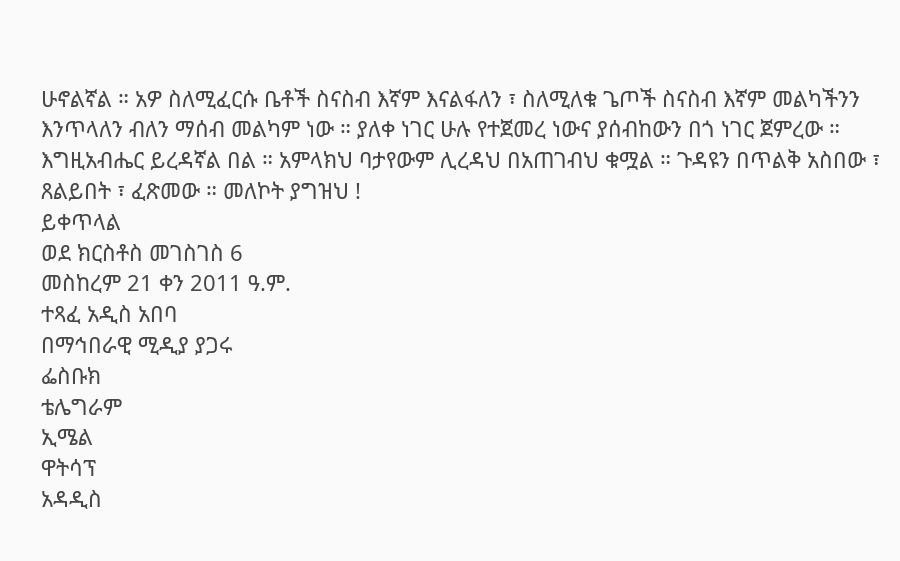ሁኖልኛል ። አዎ ስለሚፈርሱ ቤቶች ስናስብ እኛም እናልፋለን ፣ ስለሚለቁ ጌጦች ስናስብ እኛም መልካችንን እንጥላለን ብለን ማሰብ መልካም ነው ። ያለቀ ነገር ሁሉ የተጀመረ ነውና ያሰብከውን በጎ ነገር ጀምረው ። እግዚአብሔር ይረዳኛል በል ። አምላክህ ባታየውም ሊረዳህ በአጠገብህ ቁሟል ። ጉዳዩን በጥልቅ አስበው ፣ ጸልይበት ፣ ፈጽመው ። መለኮት ያግዝህ !
ይቀጥላል
ወደ ክርስቶስ መገስገስ 6
መስከረም 21 ቀን 2011 ዓ.ም.
ተጻፈ አዲስ አበባ
በማኅበራዊ ሚዲያ ያጋሩ
ፌስቡክ
ቴሌግራም
ኢሜል
ዋትሳፕ
አዳዲስ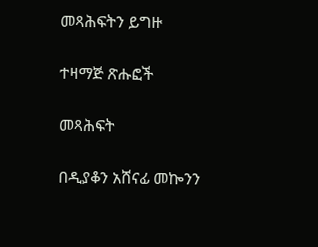መጻሕፍትን ይግዙ

ተዛማጅ ጽሑፎች

መጻሕፍት

በዲያቆን አሸናፊ መኰንን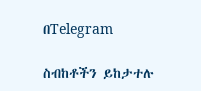በTelegram

ስብከቶችን ይከታተሉ